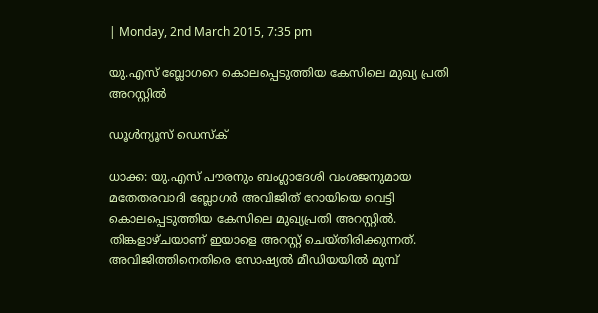| Monday, 2nd March 2015, 7:35 pm

യു.എസ് ബ്ലോഗറെ കൊലപ്പെടുത്തിയ കേസിലെ മുഖ്യ പ്രതി അറസ്റ്റില്‍

ഡൂള്‍ന്യൂസ് ഡെസ്‌ക്

ധാക്ക: യു.എസ് പൗരനും ബംഗ്ലാദേശി വംശജനുമായ മതേതരവാദി ബ്ലോഗര്‍ അവിജിത് റോയിയെ വെട്ടി കൊലപ്പെടുത്തിയ കേസിലെ മുഖ്യപ്രതി അറസ്റ്റില്‍. തിങ്കളാഴ്ചയാണ് ഇയാളെ അറസ്റ്റ് ചെയ്തിരിക്കുന്നത്. അവിജിത്തിനെതിരെ സോഷ്യല്‍ മീഡിയയില്‍ മുമ്പ്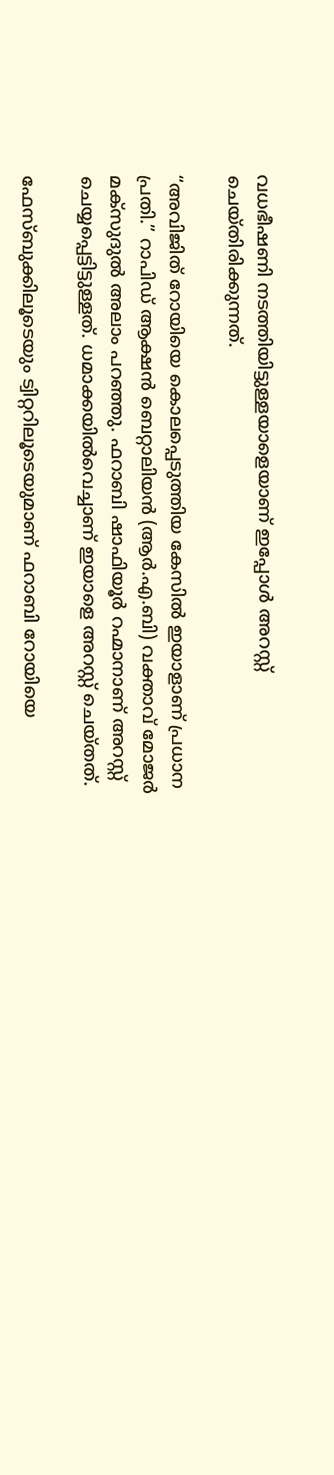വധഭീഷണി നടത്തിയിട്ടുള്ളയാളെയാണ് ഇപ്പോള്‍ അറസ്റ്റ് ചെയ്തിരിക്കുന്നത്.

“അവിജിത് റോയിയെ കൊലപ്പെടുത്തിയ കേസില്‍ ഇയാളാണ് പ്രധാന പ്രതി.” റാപിഡ് ആക്ഷന്‍ ബെറ്റാലിയന്‍ (ആര്‍.എ.ബി) വക്താവ് മോജര്‍ മക്‌സുദുല്‍ അലാം പറഞ്ഞു. ഫറാബി ഷാഫിയൂര്‍ റഹ്മാനാണ് അറസ്റ്റ് ചെയ്യപ്പെട്ടിട്ടുള്ളത്. ധമാക്കയില്‍വെച്ചാണ് ഇയാളെ അറസ്റ്റ് ചെയ്തത്.

ഫേസ്ബുക്കിലൂടെയും ട്വിറ്ററിലൂടെയുമാണ് ഫറാബി റോയിയെ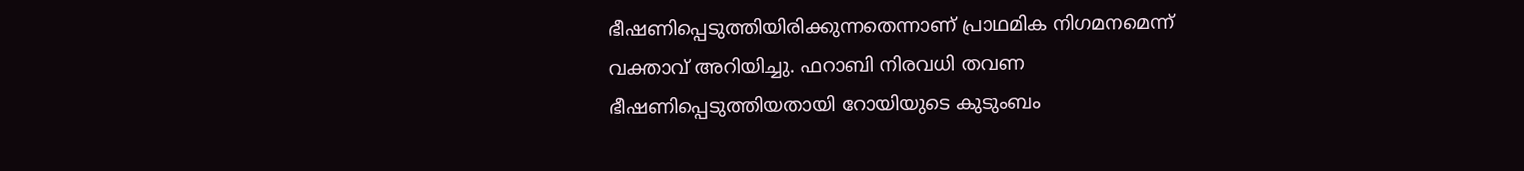ഭീഷണിപ്പെടുത്തിയിരിക്കുന്നതെന്നാണ് പ്രാഥമിക നിഗമനമെന്ന് വക്താവ് അറിയിച്ചു. ഫറാബി നിരവധി തവണ ഭീഷണിപ്പെടുത്തിയതായി റോയിയുടെ കുടുംബം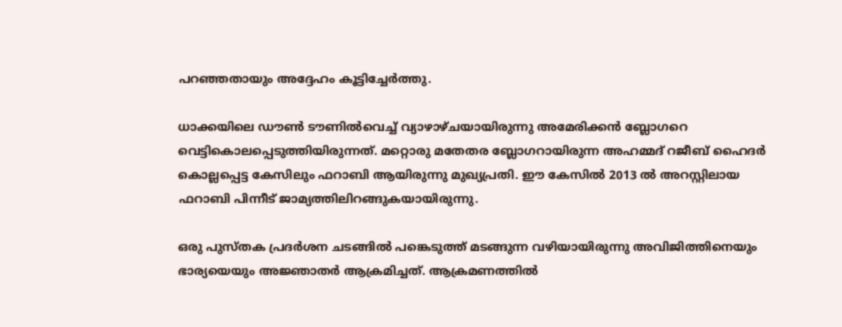പറഞ്ഞതായും അദ്ദേഹം കൂട്ടിച്ചേര്‍ത്തു.

ധാക്കയിലെ ഡൗണ്‍ ടൗണില്‍വെച്ച് വ്യാഴാഴ്ചയായിരുന്നു അമേരിക്കന്‍ ബ്ലോഗറെ വെട്ടികൊലപ്പെടുത്തിയിരുന്നത്. മറ്റൊരു മതേതര ബ്ലോഗറായിരുന്ന അഹമ്മദ് റജീബ് ഹൈദര്‍ കൊല്ലപ്പെട്ട കേസിലും ഫറാബി ആയിരുന്നു മുഖ്യപ്രതി. ഈ കേസില്‍ 2013 ല്‍ അറസ്റ്റിലായ ഫറാബി പിന്നീട്‌ ജാമ്യത്തിലിറങ്ങുകയായിരുന്നു.

ഒരു പുസ്തക പ്രദര്‍ശന ചടങ്ങില്‍ പങ്കെടുത്ത് മടങ്ങുന്ന വഴിയായിരുന്നു അവിജിത്തിനെയും ഭാര്യയെയും അജ്ഞാതര്‍ ആക്രമിച്ചത്. ആക്രമണത്തില്‍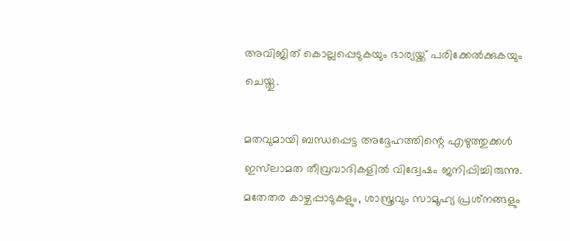അവിജിത് കൊല്ലപ്പെടുകയും ഭാര്യയ്ക്ക് പരിക്കേല്‍ക്കുകയും ചെയ്തു.

മതവുമായി ബന്ധപ്പെട്ട അദ്ദേഹത്തിന്റെ എഴുത്തുക്കള്‍ ഇസ്‌ലാമത തീവ്രവാദികളില്‍ വിദ്വേഷം ജനിപ്പിച്ചിരുന്നു. മതേതര കാഴ്ചപ്പാടുകളും, ശാസ്ത്രവും സാമൂഹ്യ പ്രശ്‌നങ്ങളും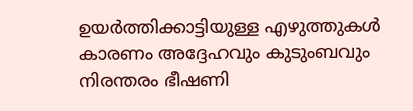ഉയര്‍ത്തിക്കാട്ടിയുള്ള എഴുത്തുകള്‍ കാരണം അദ്ദേഹവും കുടുംബവും നിരന്തരം ഭീഷണി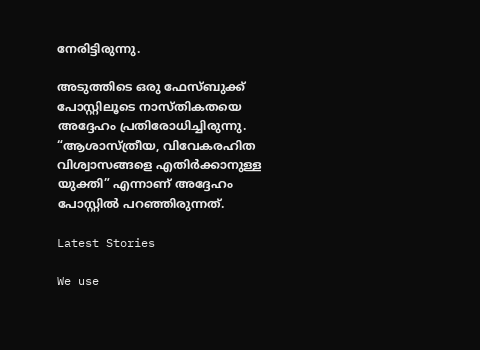നേരിട്ടിരുന്നു.

അടുത്തിടെ ഒരു ഫേസ്ബുക്ക് പോസ്റ്റിലൂടെ നാസ്തികതയെ അദ്ദേഹം പ്രതിരോധിച്ചിരുന്നു. “ആശാസ്ത്രീയ, വിവേകരഹിത വിശ്വാസങ്ങളെ എതിര്‍ക്കാനുള്ള യുക്തി” എന്നാണ് അദ്ദേഹം പോസ്റ്റില്‍ പറഞ്ഞിരുന്നത്.

Latest Stories

We use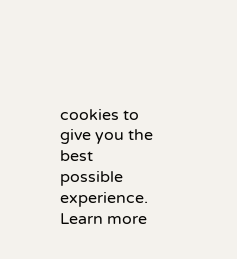cookies to give you the best possible experience. Learn more